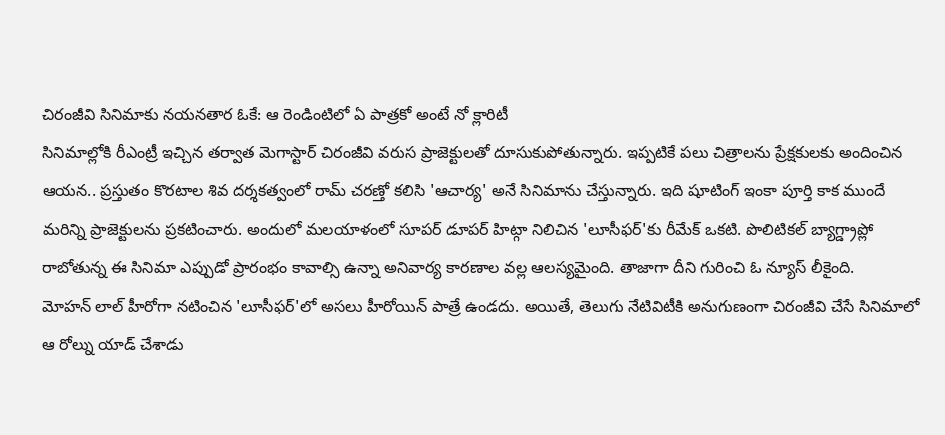చిరంజీవి సినిమాకు నయనతార ఓకే: ఆ రెండింటిలో ఏ పాత్రకో అంటే నో క్లారిటీ
సినిమాల్లోకి రీఎంట్రీ ఇచ్చిన తర్వాత మెగాస్టార్ చిరంజీవి వరుస ప్రాజెక్టులతో దూసుకుపోతున్నారు. ఇప్పటికే పలు చిత్రాలను ప్రేక్షకులకు అందించిన ఆయన.. ప్రస్తుతం కొరటాల శివ దర్శకత్వంలో రామ్ చరణ్తో కలిసి 'ఆచార్య' అనే సినిమాను చేస్తున్నారు. ఇది షూటింగ్ ఇంకా పూర్తి కాక ముందే మరిన్ని ప్రాజెక్టులను ప్రకటించారు. అందులో మలయాళంలో సూపర్ డూపర్ హిట్గా నిలిచిన 'లూసీఫర్'కు రీమేక్ ఒకటి. పొలిటికల్ బ్యాగ్డ్రాప్లో రాబోతున్న ఈ సినిమా ఎప్పుడో ప్రారంభం కావాల్సి ఉన్నా అనివార్య కారణాల వల్ల ఆలస్యమైంది. తాజాగా దీని గురించి ఓ న్యూస్ లీకైంది.
మోహన్ లాల్ హీరోగా నటించిన 'లూసీఫర్'లో అసలు హీరోయిన్ పాత్రే ఉండదు. అయితే, తెలుగు నేటివిటీకి అనుగుణంగా చిరంజీవి చేసే సినిమాలో ఆ రోల్ను యాడ్ చేశాడు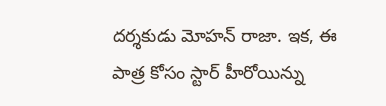దర్శకుడు మోహన్ రాజా. ఇక, ఈ పాత్ర కోసం స్టార్ హీరోయిన్ను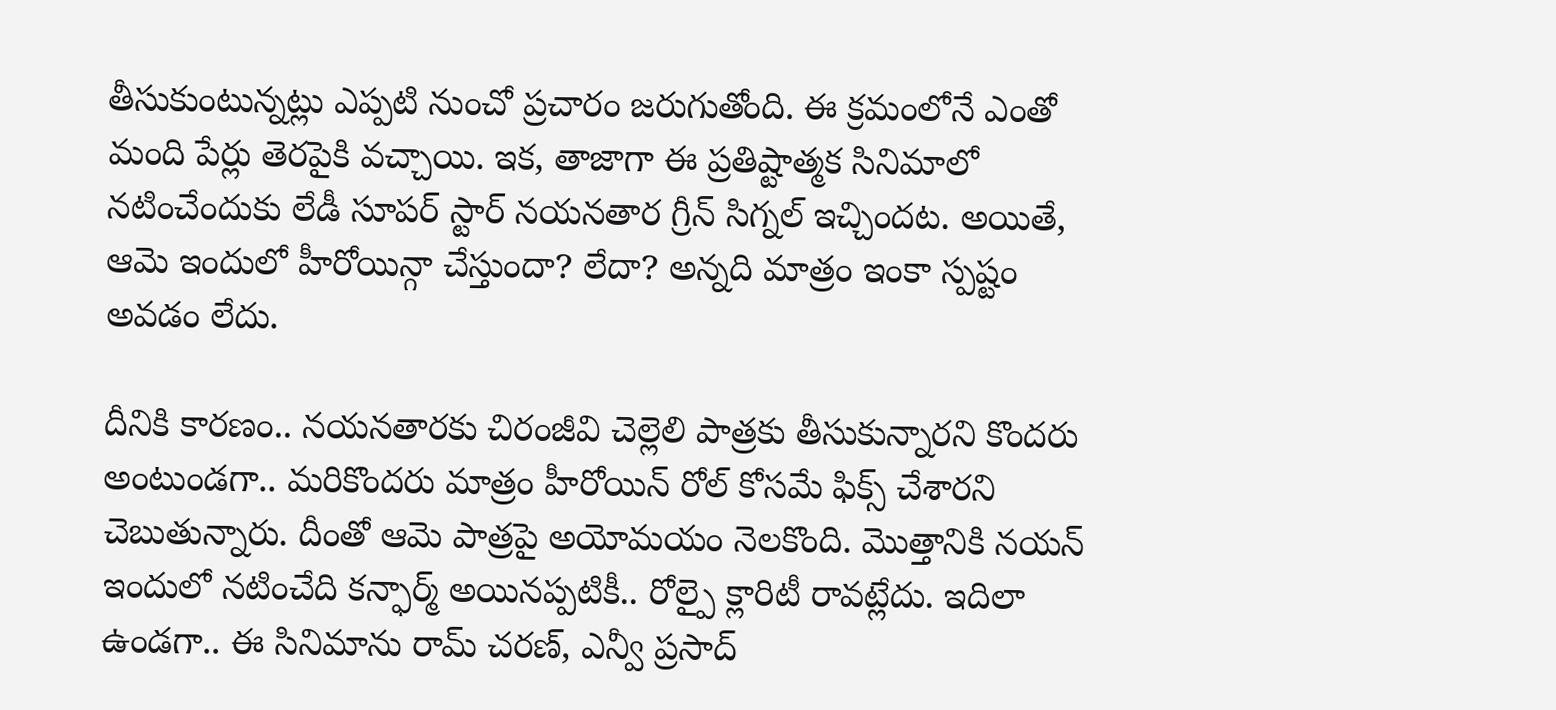తీసుకుంటున్నట్లు ఎప్పటి నుంచో ప్రచారం జరుగుతోంది. ఈ క్రమంలోనే ఎంతో మంది పేర్లు తెరపైకి వచ్చాయి. ఇక, తాజాగా ఈ ప్రతిష్టాత్మక సినిమాలో నటించేందుకు లేడీ సూపర్ స్టార్ నయనతార గ్రీన్ సిగ్నల్ ఇచ్చిందట. అయితే, ఆమె ఇందులో హీరోయిన్గా చేస్తుందా? లేదా? అన్నది మాత్రం ఇంకా స్పష్టం అవడం లేదు.

దీనికి కారణం.. నయనతారకు చిరంజీవి చెల్లెలి పాత్రకు తీసుకున్నారని కొందరు అంటుండగా.. మరికొందరు మాత్రం హీరోయిన్ రోల్ కోసమే ఫిక్స్ చేశారని చెబుతున్నారు. దీంతో ఆమె పాత్రపై అయోమయం నెలకొంది. మొత్తానికి నయన్ ఇందులో నటించేది కన్ఫార్మ్ అయినప్పటికీ.. రోల్పై క్లారిటీ రావట్లేదు. ఇదిలా ఉండగా.. ఈ సినిమాను రామ్ చరణ్, ఎన్వీ ప్రసాద్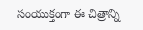సంయుక్తంగా ఈ చిత్రాన్ని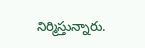నిర్మిస్తున్నారు.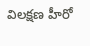విలక్షణ హీరో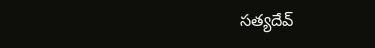సత్యదేవ్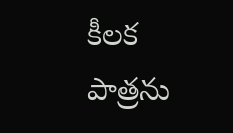కీలక పాత్రను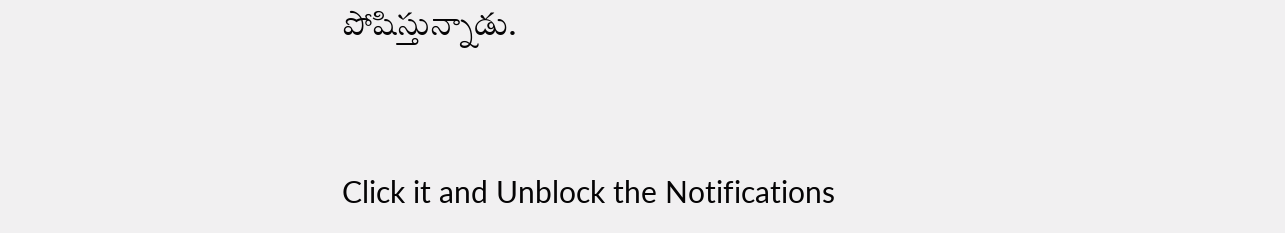పోషిస్తున్నాడు.


Click it and Unblock the Notifications